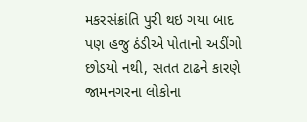મકરસંક્રાંતિ પુરી થઇ ગયા બાદ પણ હજુ ઠંડીએ પોતાનો અડીંગો છોડયો નથી, સતત ટાઢને કારણે જામનગરના લોકોના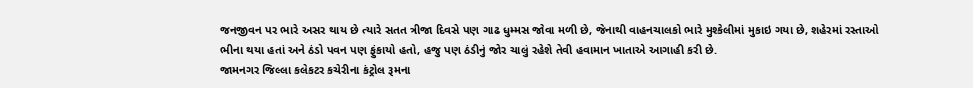જનજીવન પર ભારે અસર થાય છે ત્યારે સતત ત્રીજા દિવસે પણ ગાઢ ધુમ્મસ જોવા મળી છે, જેનાથી વાહનચાલકો ભારે મુશ્કેલીમાં મુકાઇ ગયા છે, શહેરમાં રસ્તાઓ ભીના થયા હતાં અને ઠંડો પવન પણ ફુંકાયો હતો, હજુ પણ ઠંડીનું જોર ચાલું રહેશે તેવી હવામાન ખાતાએ આગાહી કરી છે.
જામનગર જિલ્લા કલેકટર કચેરીના કંટ્રોલ રૂમના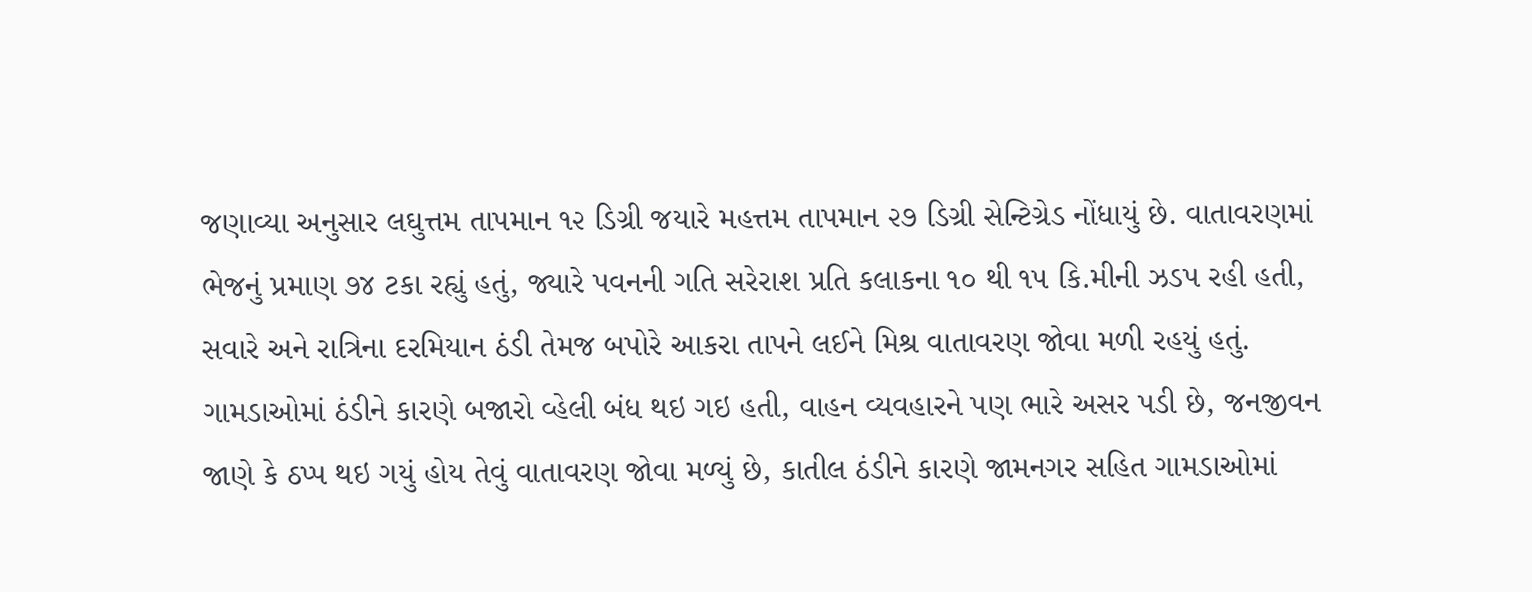જણાવ્યા અનુસાર લઘુત્તમ તાપમાન ૧૨ ડિગ્રી જયારે મહત્તમ તાપમાન ૨૭ ડિગ્રી સેન્ટિગ્રેડ નોંધાયું છે. વાતાવરણમાં ભેજનું પ્રમાણ ૭૪ ટકા રહ્યું હતું, જ્યારે પવનની ગતિ સરેરાશ પ્રતિ કલાકના ૧૦ થી ૧૫ કિ.મીની ઝડપ રહી હતી, સવારે અને રાત્રિના દરમિયાન ઠંડી તેમજ બપોરે આકરા તાપને લઈને મિશ્ર વાતાવરણ જોવા મળી રહયું હતું. ગામડાઓમાં ઠંડીને કારણે બજારો વ્હેલી બંધ થઇ ગઇ હતી, વાહન વ્યવહારને પણ ભારે અસર પડી છે, જનજીવન જાણે કે ઠપ્પ થઇ ગયું હોય તેવું વાતાવરણ જોવા મળ્યું છે, કાતીલ ઠંડીને કારણે જામનગર સહિત ગામડાઓમાં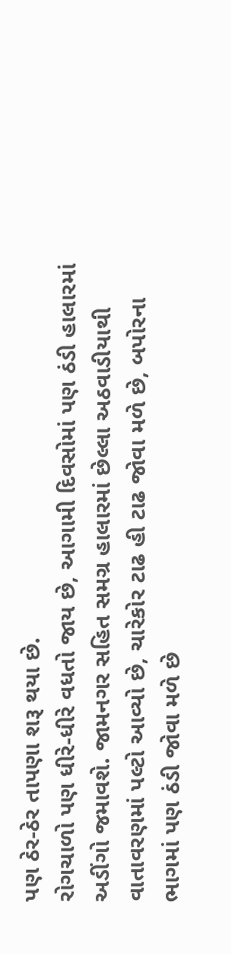પણ ઠેર-ઠેર તાપણા શરૂ થયા છે.
રોગચાળો પણ ધીરે-ધીરે વધતો જાય છે, આગામી દિવસોમાં પણ ઠંડી હાલારમાં અડીંગો જમાવશે. જામનગર સહિત સમગ્ર હાલારમાં છેલ્લા અઠવાડીયાથી વાતાવરણમાં પલ્ટો આવ્યો છે, ચારેકોર ટાઢ હી ટાઢ જોવા મળે છે, બપોરના ભાગમાં પણ ઠંડી જોવા મળે છે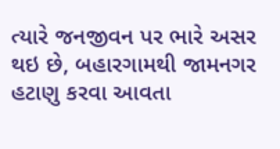ત્યારે જનજીવન પર ભારે અસર થઇ છે, બહારગામથી જામનગર હટાણુ કરવા આવતા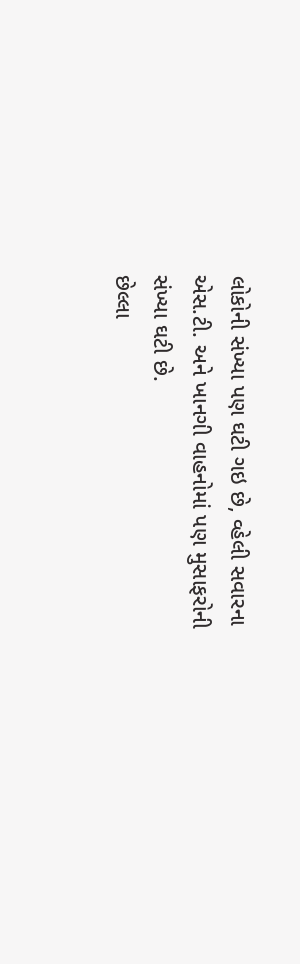લોકોની સંખ્યા પણ ઘટી ગઇ છે, વ્હેલી સવારના એસ.ટી. અને ખાનગી વાહનોમાં પણ મુસાફરોની સંખ્યા ઘટી છે.
છેલ્લા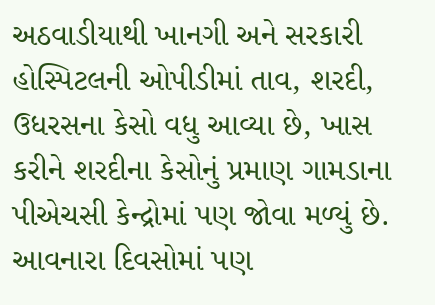અઠવાડીયાથી ખાનગી અને સરકારી હોસ્પિટલની ઓપીડીમાં તાવ, શરદી, ઉધરસના કેસો વધુ આવ્યા છે, ખાસ કરીને શરદીના કેસોનું પ્રમાણ ગામડાના પીએચસી કેન્દ્રોમાં પણ જોવા મળ્યું છે. આવનારા દિવસોમાં પણ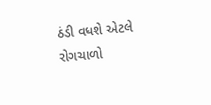ઠંડી વધશે એટલે રોગચાળો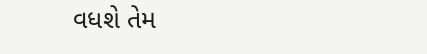વધશે તેમ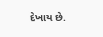દેખાય છે.